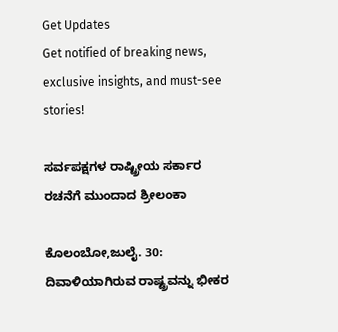Get Updates
Get notified of breaking news, exclusive insights, and must-see stories!

ಸರ್ವಪಕ್ಷಗಳ ರಾಷ್ಟ್ರೀಯ ಸರ್ಕಾರ ರಚನೆಗೆ ಮುಂದಾದ ಶ್ರೀಲಂಕಾ

ಕೊಲಂಬೋ,ಜುಲೈ. 30: ದಿವಾಳಿಯಾಗಿರುವ ರಾಷ್ಟ್ರವನ್ನು ಭೀಕರ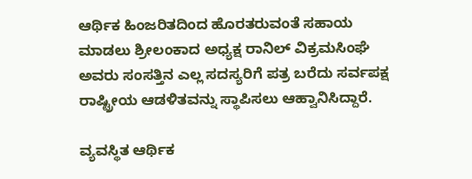ಆರ್ಥಿಕ ಹಿಂಜರಿತದಿಂದ ಹೊರತರುವಂತೆ ಸಹಾಯ ಮಾಡಲು ಶ್ರೀಲಂಕಾದ ಅಧ್ಯಕ್ಷ ರಾನಿಲ್ ವಿಕ್ರಮಸಿಂಘೆ ಅವರು ಸಂಸತ್ತಿನ ಎಲ್ಲ ಸದಸ್ಯರಿಗೆ ಪತ್ರ ಬರೆದು ಸರ್ವಪಕ್ಷ ರಾಷ್ಟ್ರೀಯ ಆಡಳಿತವನ್ನು ಸ್ಥಾಪಿಸಲು ಆಹ್ವಾನಿಸಿದ್ದಾರೆ.

ವ್ಯವಸ್ಥಿತ ಆರ್ಥಿಕ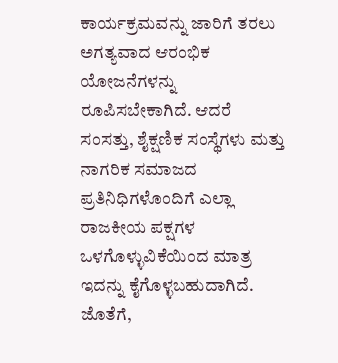ಕಾರ್ಯಕ್ರಮವನ್ನು ಜಾರಿಗೆ ತರಲು ಅಗತ್ಯವಾದ ಆರಂಭಿಕ ಯೋಜನೆಗಳನ್ನು ರೂಪಿಸಬೇಕಾಗಿದೆ. ಆದರೆ ಸಂಸತ್ತು, ಶೈಕ್ಷಣಿಕ ಸಂಸ್ಥೆಗಳು ಮತ್ತು ನಾಗರಿಕ ಸಮಾಜದ ಪ್ರತಿನಿಧಿಗಳೊಂದಿಗೆ ಎಲ್ಲಾ ರಾಜಕೀಯ ಪಕ್ಷಗಳ ಒಳಗೊಳ್ಳುವಿಕೆಯಿಂದ ಮಾತ್ರ ಇದನ್ನು ಕೈಗೊಳ್ಳಬಹುದಾಗಿದೆ. ಜೊತೆಗೆ,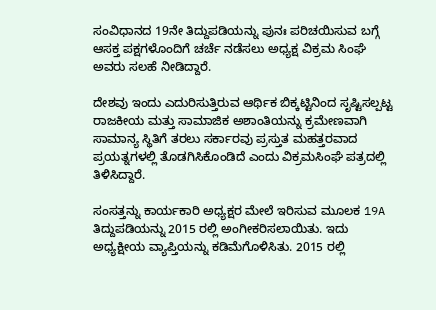ಸಂವಿಧಾನದ 19ನೇ ತಿದ್ದುಪಡಿಯನ್ನು ಪುನಃ ಪರಿಚಯಿಸುವ ಬಗ್ಗೆ ಆಸಕ್ತ ಪಕ್ಷಗಳೊಂದಿಗೆ ಚರ್ಚೆ ನಡೆಸಲು ಅಧ್ಯಕ್ಷ ವಿಕ್ರಮ ಸಿಂಘೆ ಅವರು ಸಲಹೆ ನೀಡಿದ್ದಾರೆ.

ದೇಶವು ಇಂದು ಎದುರಿಸುತ್ತಿರುವ ಆರ್ಥಿಕ ಬಿಕ್ಕಟ್ಟಿನಿಂದ ಸೃಷ್ಟಿಸಲ್ಪಟ್ಟ ರಾಜಕೀಯ ಮತ್ತು ಸಾಮಾಜಿಕ ಅಶಾಂತಿಯನ್ನು ಕ್ರಮೇಣವಾಗಿ ಸಾಮಾನ್ಯ ಸ್ಥಿತಿಗೆ ತರಲು ಸರ್ಕಾರವು ಪ್ರಸ್ತುತ ಮಹತ್ತರವಾದ ಪ್ರಯತ್ನಗಳಲ್ಲಿ ತೊಡಗಿಸಿಕೊಂಡಿದೆ ಎಂದು ವಿಕ್ರಮಸಿಂಘೆ ಪತ್ರದಲ್ಲಿ ತಿಳಿಸಿದ್ದಾರೆ.

ಸಂಸತ್ತನ್ನು ಕಾರ್ಯಕಾರಿ ಅಧ್ಯಕ್ಷರ ಮೇಲೆ ಇರಿಸುವ ಮೂಲಕ 19A ತಿದ್ದುಪಡಿಯನ್ನು 2015 ರಲ್ಲಿ ಅಂಗೀಕರಿಸಲಾಯಿತು. ಇದು ಅಧ್ಯಕ್ಷೀಯ ವ್ಯಾಪ್ತಿಯನ್ನು ಕಡಿಮೆಗೊಳಿಸಿತು. 2015 ರಲ್ಲಿ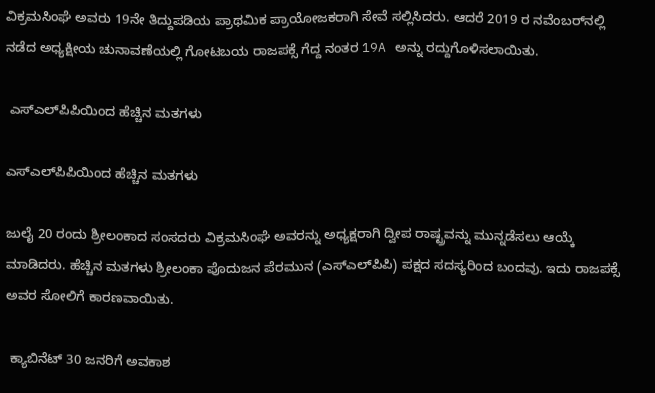ವಿಕ್ರಮಸಿಂಘೆ ಅವರು 19ನೇ ತಿದ್ದುಪಡಿಯ ಪ್ರಾಥಮಿಕ ಪ್ರಾಯೋಜಕರಾಗಿ ಸೇವೆ ಸಲ್ಲಿಸಿದರು. ಆದರೆ 2019 ರ ನವೆಂಬರ್‌ನಲ್ಲಿ ನಡೆದ ಅಧ್ಯಕ್ಷೀಯ ಚುನಾವಣೆಯಲ್ಲಿ ಗೋಟಬಯ ರಾಜಪಕ್ಸೆ ಗೆದ್ದ ನಂತರ 19A ಅನ್ನು ರದ್ದುಗೊಳಿಸಲಾಯಿತು.

 ಎಸ್‌ಎಲ್‌ಪಿಪಿಯಿಂದ ಹೆಚ್ಚಿನ ಮತಗಳು

ಎಸ್‌ಎಲ್‌ಪಿಪಿಯಿಂದ ಹೆಚ್ಚಿನ ಮತಗಳು

ಜುಲೈ 20 ರಂದು ಶ್ರೀಲಂಕಾದ ಸಂಸದರು ವಿಕ್ರಮಸಿಂಘೆ ಅವರನ್ನು ಅಧ್ಯಕ್ಷರಾಗಿ ದ್ವೀಪ ರಾಷ್ಟ್ರವನ್ನು ಮುನ್ನಡೆಸಲು ಆಯ್ಕೆ ಮಾಡಿದರು. ಹೆಚ್ಚಿನ ಮತಗಳು ಶ್ರೀಲಂಕಾ ಪೊದುಜನ ಪೆರಮುನ (ಎಸ್‌ಎಲ್‌ಪಿಪಿ) ಪಕ್ಷದ ಸದಸ್ಯರಿಂದ ಬಂದವು. ಇದು ರಾಜಪಕ್ಸೆ ಅವರ ಸೋಲಿಗೆ ಕಾರಣವಾಯಿತು.

 ಕ್ಯಾಬಿನೆಟ್ 30 ಜನರಿಗೆ ಅವಕಾಶ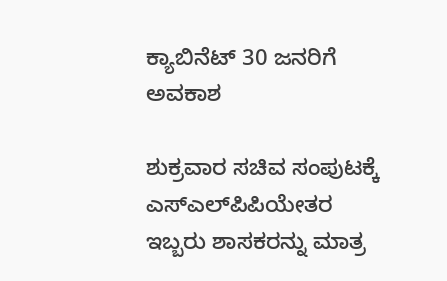ಕ್ಯಾಬಿನೆಟ್ 30 ಜನರಿಗೆ ಅವಕಾಶ

ಶುಕ್ರವಾರ ಸಚಿವ ಸಂಪುಟಕ್ಕೆ ಎಸ್‌ಎಲ್‌ಪಿಪಿಯೇತರ ಇಬ್ಬರು ಶಾಸಕರನ್ನು ಮಾತ್ರ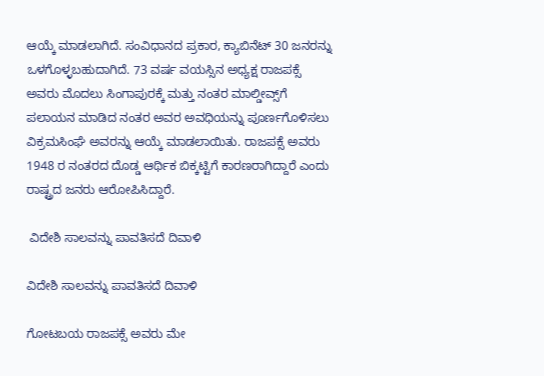ಆಯ್ಕೆ ಮಾಡಲಾಗಿದೆ. ಸಂವಿಧಾನದ ಪ್ರಕಾರ, ಕ್ಯಾಬಿನೆಟ್ 30 ಜನರನ್ನು ಒಳಗೊಳ್ಳಬಹುದಾಗಿದೆ. 73 ವರ್ಷ ವಯಸ್ಸಿನ ಅಧ್ಯಕ್ಷ ರಾಜಪಕ್ಸೆ ಅವರು ಮೊದಲು ಸಿಂಗಾಪುರಕ್ಕೆ ಮತ್ತು ನಂತರ ಮಾಲ್ಡೀವ್ಸ್‌ಗೆ ಪಲಾಯನ ಮಾಡಿದ ನಂತರ ಅವರ ಅವಧಿಯನ್ನು ಪೂರ್ಣಗೊಳಿಸಲು ವಿಕ್ರಮಸಿಂಘೆ ಅವರನ್ನು ಆಯ್ಕೆ ಮಾಡಲಾಯಿತು. ರಾಜಪಕ್ಸೆ ಅವರು 1948 ರ ನಂತರದ ದೊಡ್ಡ ಆರ್ಥಿಕ ಬಿಕ್ಕಟ್ಟಿಗೆ ಕಾರಣರಾಗಿದ್ದಾರೆ ಎಂದು ರಾಷ್ಟ್ರದ ಜನರು ಆರೋಪಿಸಿದ್ದಾರೆ.

 ವಿದೇಶಿ ಸಾಲವನ್ನು ಪಾವತಿಸದೆ ದಿವಾಳಿ

ವಿದೇಶಿ ಸಾಲವನ್ನು ಪಾವತಿಸದೆ ದಿವಾಳಿ

ಗೋಟಬಯ ರಾಜಪಕ್ಸೆ ಅವರು ಮೇ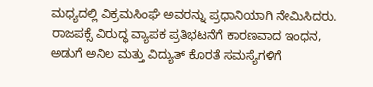ಮಧ್ಯದಲ್ಲಿ ವಿಕ್ರಮಸಿಂಘೆ ಅವರನ್ನು ಪ್ರಧಾನಿಯಾಗಿ ನೇಮಿಸಿದರು. ರಾಜಪಕ್ಸೆ ವಿರುದ್ಧ ವ್ಯಾಪಕ ಪ್ರತಿಭಟನೆಗೆ ಕಾರಣವಾದ ಇಂಧನ, ಅಡುಗೆ ಅನಿಲ ಮತ್ತು ವಿದ್ಯುತ್ ಕೊರತೆ ಸಮಸ್ಯೆಗಳಿಗೆ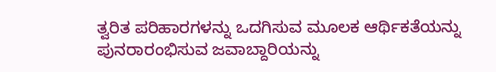ತ್ವರಿತ ಪರಿಹಾರಗಳನ್ನು ಒದಗಿಸುವ ಮೂಲಕ ಆರ್ಥಿಕತೆಯನ್ನು ಪುನರಾರಂಭಿಸುವ ಜವಾಬ್ದಾರಿಯನ್ನು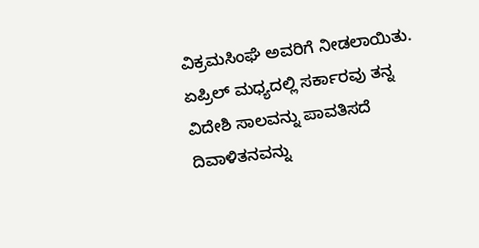ವಿಕ್ರಮಸಿಂಘೆ ಅವರಿಗೆ ನೀಡಲಾಯಿತು. ಏಪ್ರಿಲ್ ಮಧ್ಯದಲ್ಲಿ ಸರ್ಕಾರವು ತನ್ನ ವಿದೇಶಿ ಸಾಲವನ್ನು ಪಾವತಿಸದೆ ದಿವಾಳಿತನವನ್ನು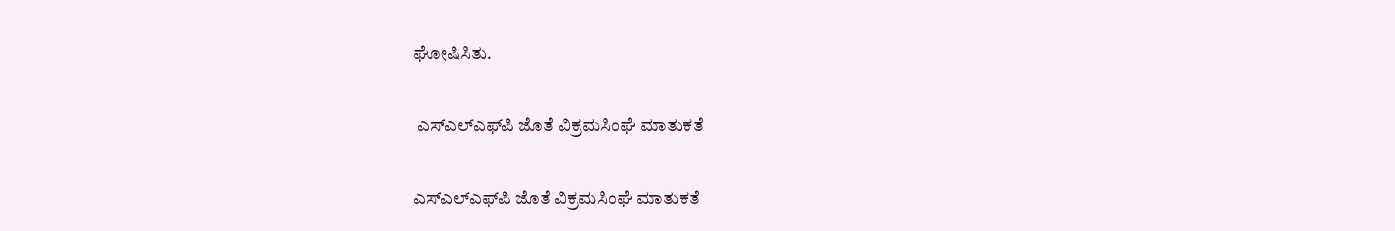ಘೋಷಿಸಿತು.

 ಎಸ್‌ಎಲ್‌ಎಫ್‌ಪಿ ಜೊತೆ ವಿಕ್ರಮಸಿಂಘೆ ಮಾತುಕತೆ

ಎಸ್‌ಎಲ್‌ಎಫ್‌ಪಿ ಜೊತೆ ವಿಕ್ರಮಸಿಂಘೆ ಮಾತುಕತೆ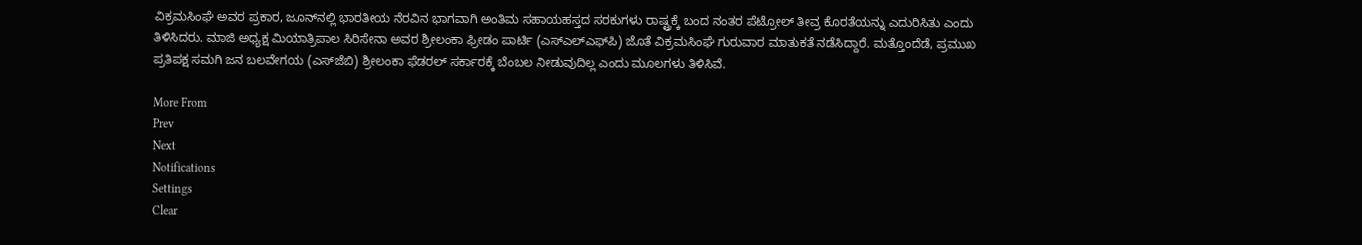ವಿಕ್ರಮಸಿಂಘೆ ಅವರ ಪ್ರಕಾರ, ಜೂನ್‌ನಲ್ಲಿ ಭಾರತೀಯ ನೆರವಿನ ಭಾಗವಾಗಿ ಅಂತಿಮ ಸಹಾಯಹಸ್ತದ ಸರಕುಗಳು ರಾಷ್ಟ್ರಕ್ಕೆ ಬಂದ ನಂತರ ಪೆಟ್ರೋಲ್ ತೀವ್ರ ಕೊರತೆಯನ್ನು ಎದುರಿಸಿತು ಎಂದು ತಿಳಿಸಿದರು. ಮಾಜಿ ಅಧ್ಯಕ್ಷ ಮಿಯಾತ್ರಿಪಾಲ ಸಿರಿಸೇನಾ ಅವರ ಶ್ರೀಲಂಕಾ ಫ್ರೀಡಂ ಪಾರ್ಟಿ (ಎಸ್‌ಎಲ್‌ಎಫ್‌ಪಿ) ಜೊತೆ ವಿಕ್ರಮಸಿಂಘೆ ಗುರುವಾರ ಮಾತುಕತೆ ನಡೆಸಿದ್ದಾರೆ. ಮತ್ತೊಂದೆಡೆ, ಪ್ರಮುಖ ಪ್ರತಿಪಕ್ಷ ಸಮಗಿ ಜನ ಬಲವೇಗಯ (ಎಸ್‌ಜೆಬಿ) ಶ್ರೀಲಂಕಾ ಫೆಡರಲ್ ಸರ್ಕಾರಕ್ಕೆ ಬೆಂಬಲ ನೀಡುವುದಿಲ್ಲ ಎಂದು ಮೂಲಗಳು ತಿಳಿಸಿವೆ.

More From
Prev
Next
Notifications
Settings
Clear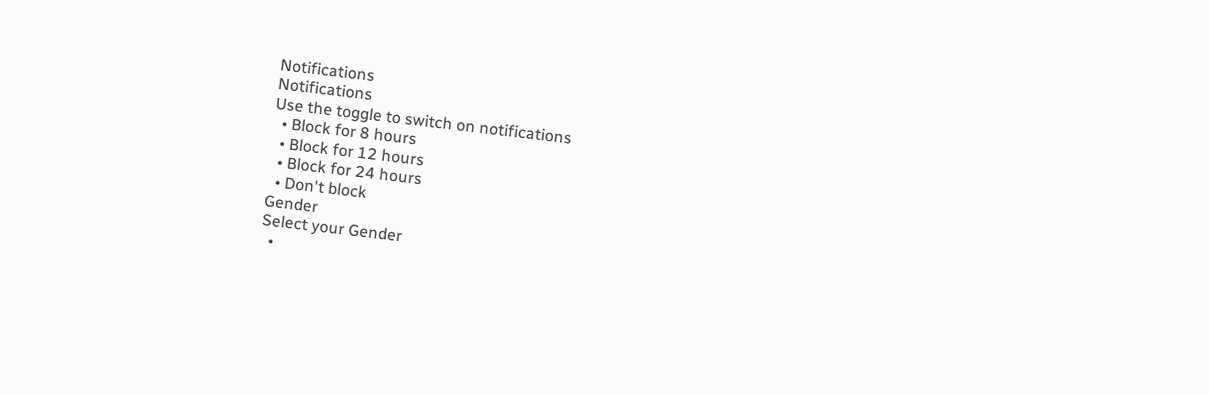Notifications
Notifications
Use the toggle to switch on notifications
  • Block for 8 hours
  • Block for 12 hours
  • Block for 24 hours
  • Don't block
Gender
Select your Gender
  •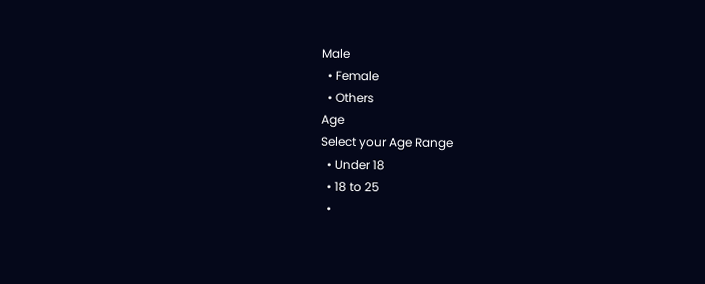Male
  • Female
  • Others
Age
Select your Age Range
  • Under 18
  • 18 to 25
  •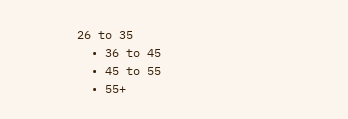26 to 35
  • 36 to 45
  • 45 to 55
  • 55+